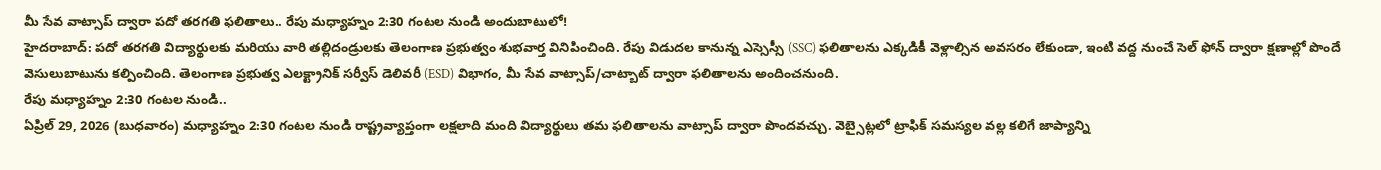మీ సేవ వాట్సాప్ ద్వారా పదో తరగతి ఫలితాలు.. రేపు మధ్యాహ్నం 2:30 గంటల నుండి అందుబాటులో!
హైదరాబాద్: పదో తరగతి విద్యార్థులకు మరియు వారి తల్లిదండ్రులకు తెలంగాణ ప్రభుత్వం శుభవార్త వినిపించింది. రేపు విడుదల కానున్న ఎస్సెస్సీ (SSC) ఫలితాలను ఎక్కడికీ వెళ్లాల్సిన అవసరం లేకుండా, ఇంటి వద్ద నుంచే సెల్ ఫోన్ ద్వారా క్షణాల్లో పొందే వెసులుబాటును కల్పించింది. తెలంగాణ ప్రభుత్వ ఎలక్ట్రానిక్ సర్వీస్ డెలివరీ (ESD) విభాగం, మీ సేవ వాట్సాప్/చాట్బాట్ ద్వారా ఫలితాలను అందించనుంది.
రేపు మధ్యాహ్నం 2:30 గంటల నుండి..
ఏప్రిల్ 29, 2026 (బుధవారం) మధ్యాహ్నం 2:30 గంటల నుండి రాష్ట్రవ్యాప్తంగా లక్షలాది మంది విద్యార్థులు తమ ఫలితాలను వాట్సాప్ ద్వారా పొందవచ్చు. వెబ్సైట్లలో ట్రాఫిక్ సమస్యల వల్ల కలిగే జాప్యాన్ని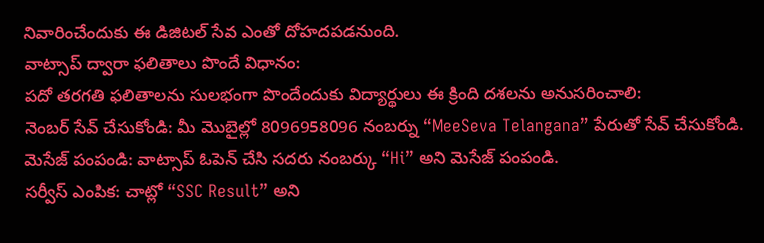నివారించేందుకు ఈ డిజిటల్ సేవ ఎంతో దోహదపడనుంది.
వాట్సాప్ ద్వారా ఫలితాలు పొందే విధానం:
పదో తరగతి ఫలితాలను సులభంగా పొందేందుకు విద్యార్థులు ఈ క్రింది దశలను అనుసరించాలి:
నెంబర్ సేవ్ చేసుకోండి: మీ మొబైల్లో 8096958096 నంబర్ను “MeeSeva Telangana” పేరుతో సేవ్ చేసుకోండి.
మెసేజ్ పంపండి: వాట్సాప్ ఓపెన్ చేసి సదరు నంబర్కు “Hi” అని మెసేజ్ పంపండి.
సర్వీస్ ఎంపిక: చాట్లో “SSC Result” అని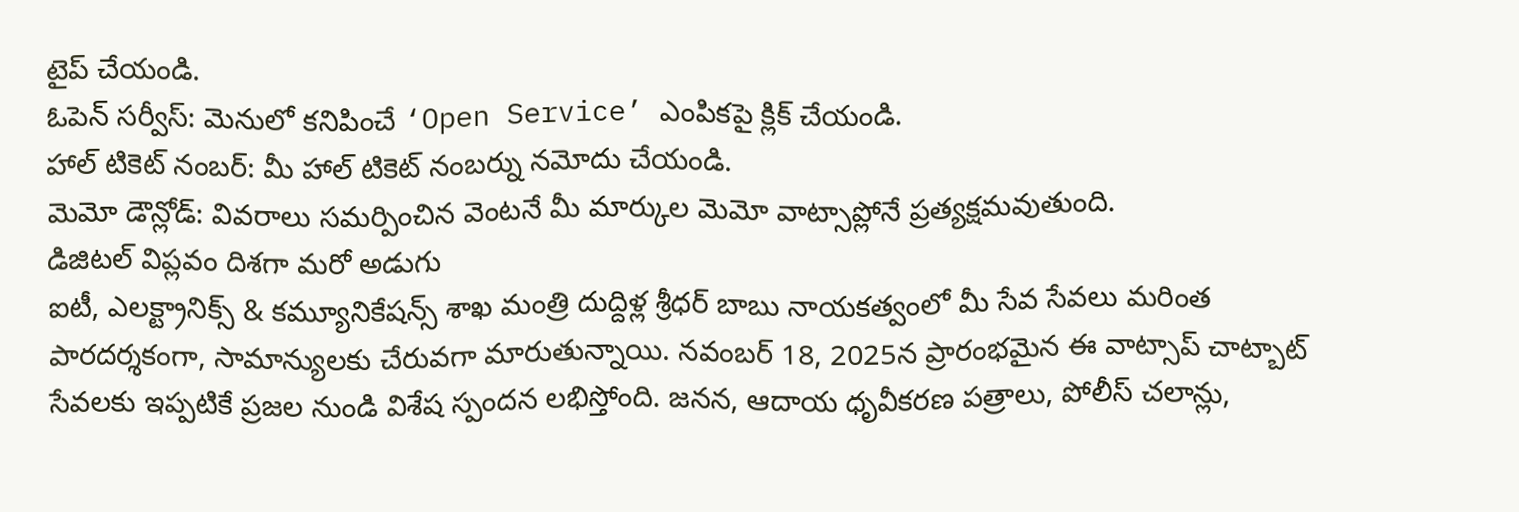టైప్ చేయండి.
ఓపెన్ సర్వీస్: మెనులో కనిపించే ‘Open Service’ ఎంపికపై క్లిక్ చేయండి.
హాల్ టికెట్ నంబర్: మీ హాల్ టికెట్ నంబర్ను నమోదు చేయండి.
మెమో డౌన్లోడ్: వివరాలు సమర్పించిన వెంటనే మీ మార్కుల మెమో వాట్సాప్లోనే ప్రత్యక్షమవుతుంది.
డిజిటల్ విప్లవం దిశగా మరో అడుగు
ఐటీ, ఎలక్ట్రానిక్స్ & కమ్యూనికేషన్స్ శాఖ మంత్రి దుద్దిళ్ల శ్రీధర్ బాబు నాయకత్వంలో మీ సేవ సేవలు మరింత పారదర్శకంగా, సామాన్యులకు చేరువగా మారుతున్నాయి. నవంబర్ 18, 2025న ప్రారంభమైన ఈ వాట్సాప్ చాట్బాట్ సేవలకు ఇప్పటికే ప్రజల నుండి విశేష స్పందన లభిస్తోంది. జనన, ఆదాయ ధృవీకరణ పత్రాలు, పోలీస్ చలాన్లు,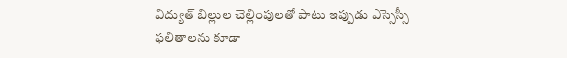విద్యుత్ బిల్లుల చెల్లింపులతో పాటు ఇప్పుడు ఎస్సెస్సీ ఫలితాలను కూడా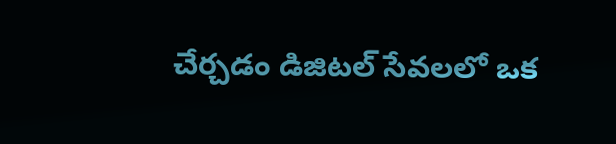చేర్చడం డిజిటల్ సేవలలో ఒక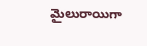మైలురాయిగా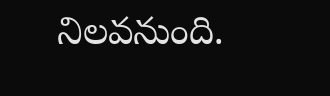నిలవనుంది.